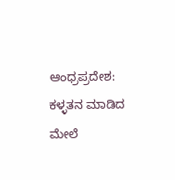ಆಂಧ್ರಪ್ರದೇಶ: ಕಳ್ಳತನ ಮಾಡಿದ ಮೇಲೆ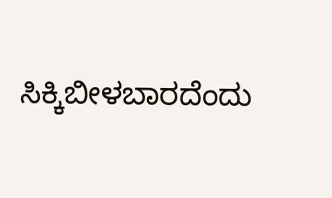ಸಿಕ್ಕಿಬೀಳಬಾರದೆಂದು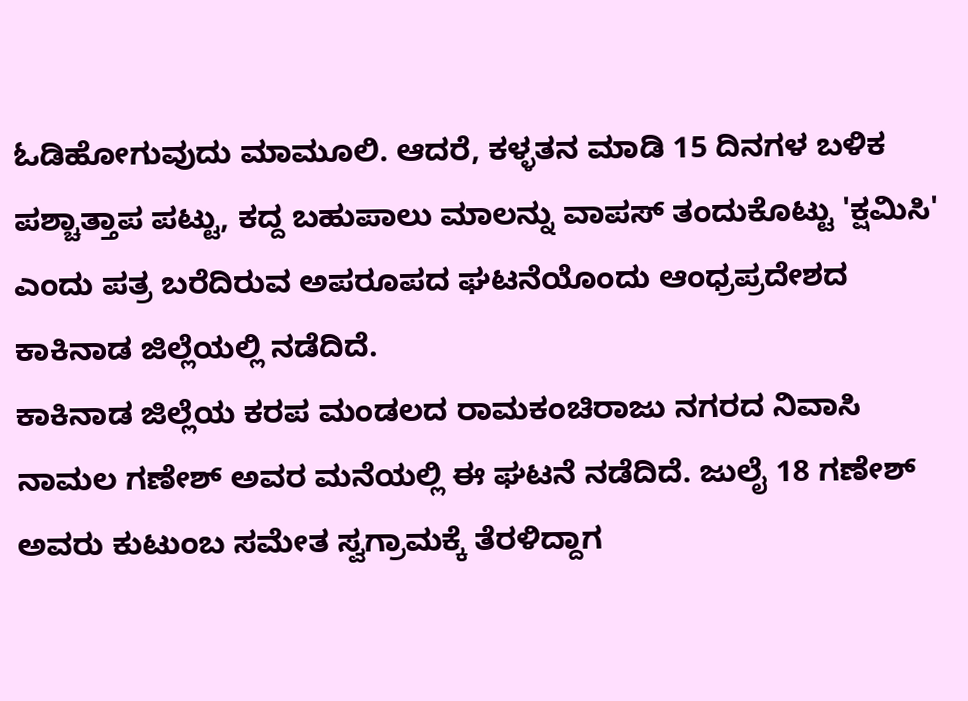ಓಡಿಹೋಗುವುದು ಮಾಮೂಲಿ. ಆದರೆ, ಕಳ್ಳತನ ಮಾಡಿ 15 ದಿನಗಳ ಬಳಿಕ ಪಶ್ಚಾತ್ತಾಪ ಪಟ್ಟು, ಕದ್ದ ಬಹುಪಾಲು ಮಾಲನ್ನು ವಾಪಸ್ ತಂದುಕೊಟ್ಟು 'ಕ್ಷಮಿಸಿ' ಎಂದು ಪತ್ರ ಬರೆದಿರುವ ಅಪರೂಪದ ಘಟನೆಯೊಂದು ಆಂಧ್ರಪ್ರದೇಶದ ಕಾಕಿನಾಡ ಜಿಲ್ಲೆಯಲ್ಲಿ ನಡೆದಿದೆ.
ಕಾಕಿನಾಡ ಜಿಲ್ಲೆಯ ಕರಪ ಮಂಡಲದ ರಾಮಕಂಚಿರಾಜು ನಗರದ ನಿವಾಸಿ ನಾಮಲ ಗಣೇಶ್ ಅವರ ಮನೆಯಲ್ಲಿ ಈ ಘಟನೆ ನಡೆದಿದೆ. ಜುಲೈ 18 ಗಣೇಶ್ ಅವರು ಕುಟುಂಬ ಸಮೇತ ಸ್ವಗ್ರಾಮಕ್ಕೆ ತೆರಳಿದ್ದಾಗ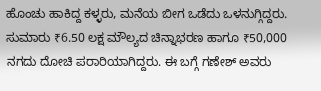ಹೊಂಚು ಹಾಕಿದ್ದ ಕಳ್ಳರು, ಮನೆಯ ಬೀಗ ಒಡೆದು ಒಳನುಗ್ಗಿದ್ದರು. ಸುಮಾರು ₹6.50 ಲಕ್ಷ ಮೌಲ್ಯದ ಚಿನ್ನಾಭರಣ ಹಾಗೂ ₹50,000 ನಗದು ದೋಚಿ ಪರಾರಿಯಾಗಿದ್ದರು. ಈ ಬಗ್ಗೆ ಗಣೇಶ್ ಅವರು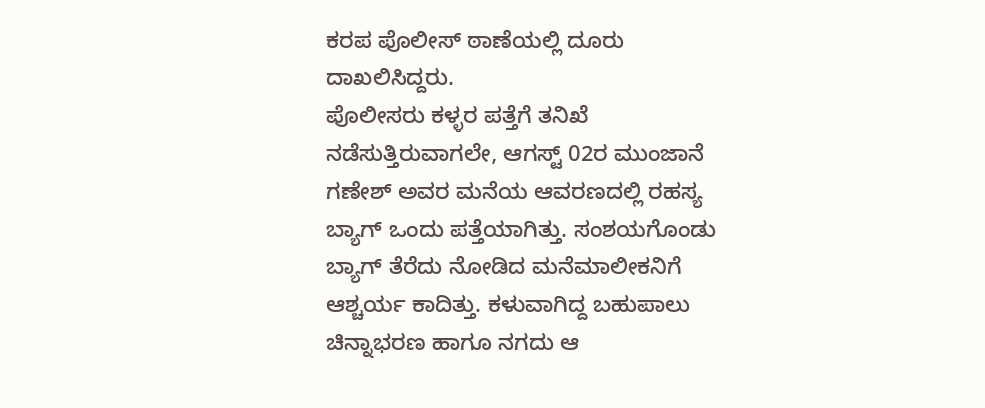ಕರಪ ಪೊಲೀಸ್ ಠಾಣೆಯಲ್ಲಿ ದೂರು ದಾಖಲಿಸಿದ್ದರು.
ಪೊಲೀಸರು ಕಳ್ಳರ ಪತ್ತೆಗೆ ತನಿಖೆ ನಡೆಸುತ್ತಿರುವಾಗಲೇ, ಆಗಸ್ಟ್ 02ರ ಮುಂಜಾನೆ ಗಣೇಶ್ ಅವರ ಮನೆಯ ಆವರಣದಲ್ಲಿ ರಹಸ್ಯ ಬ್ಯಾಗ್ ಒಂದು ಪತ್ತೆಯಾಗಿತ್ತು. ಸಂಶಯಗೊಂಡು ಬ್ಯಾಗ್ ತೆರೆದು ನೋಡಿದ ಮನೆಮಾಲೀಕನಿಗೆ ಆಶ್ಚರ್ಯ ಕಾದಿತ್ತು. ಕಳುವಾಗಿದ್ದ ಬಹುಪಾಲು ಚಿನ್ನಾಭರಣ ಹಾಗೂ ನಗದು ಆ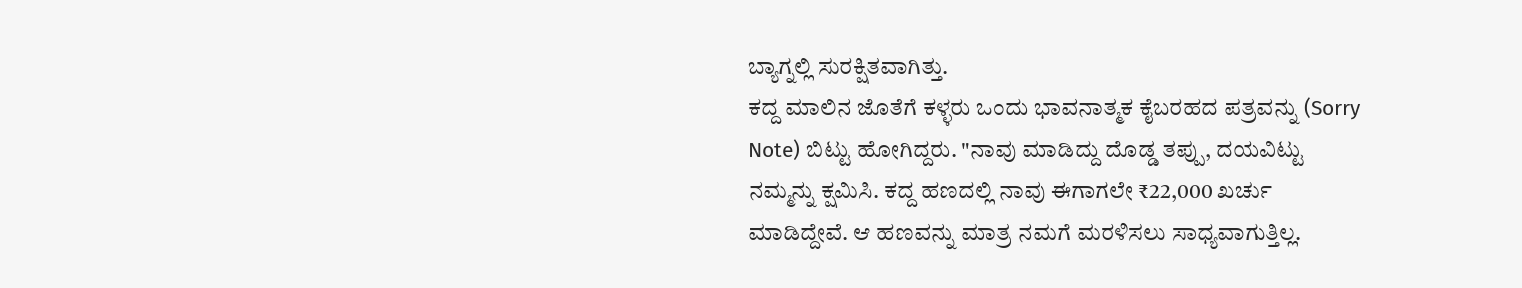ಬ್ಯಾಗ್ನಲ್ಲಿ ಸುರಕ್ಷಿತವಾಗಿತ್ತು.
ಕದ್ದ ಮಾಲಿನ ಜೊತೆಗೆ ಕಳ್ಳರು ಒಂದು ಭಾವನಾತ್ಮಕ ಕೈಬರಹದ ಪತ್ರವನ್ನು (Sorry Note) ಬಿಟ್ಟು ಹೋಗಿದ್ದರು. "ನಾವು ಮಾಡಿದ್ದು ದೊಡ್ಡ ತಪ್ಪು, ದಯವಿಟ್ಟು ನಮ್ಮನ್ನು ಕ್ಷಮಿಸಿ. ಕದ್ದ ಹಣದಲ್ಲಿ ನಾವು ಈಗಾಗಲೇ ₹22,000 ಖರ್ಚು ಮಾಡಿದ್ದೇವೆ. ಆ ಹಣವನ್ನು ಮಾತ್ರ ನಮಗೆ ಮರಳಿಸಲು ಸಾಧ್ಯವಾಗುತ್ತಿಲ್ಲ.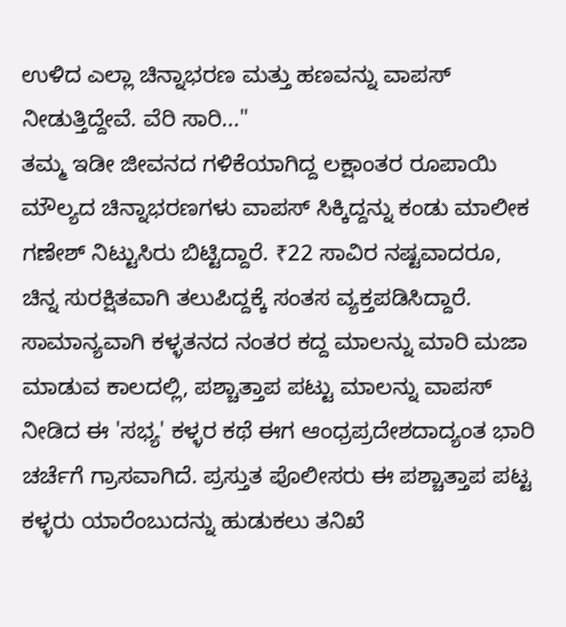ಉಳಿದ ಎಲ್ಲಾ ಚಿನ್ನಾಭರಣ ಮತ್ತು ಹಣವನ್ನು ವಾಪಸ್ ನೀಡುತ್ತಿದ್ದೇವೆ. ವೆರಿ ಸಾರಿ..."
ತಮ್ಮ ಇಡೀ ಜೀವನದ ಗಳಿಕೆಯಾಗಿದ್ದ ಲಕ್ಷಾಂತರ ರೂಪಾಯಿ ಮೌಲ್ಯದ ಚಿನ್ನಾಭರಣಗಳು ವಾಪಸ್ ಸಿಕ್ಕಿದ್ದನ್ನು ಕಂಡು ಮಾಲೀಕ ಗಣೇಶ್ ನಿಟ್ಟುಸಿರು ಬಿಟ್ಟಿದ್ದಾರೆ. ₹22 ಸಾವಿರ ನಷ್ಟವಾದರೂ, ಚಿನ್ನ ಸುರಕ್ಷಿತವಾಗಿ ತಲುಪಿದ್ದಕ್ಕೆ ಸಂತಸ ವ್ಯಕ್ತಪಡಿಸಿದ್ದಾರೆ.
ಸಾಮಾನ್ಯವಾಗಿ ಕಳ್ಳತನದ ನಂತರ ಕದ್ದ ಮಾಲನ್ನು ಮಾರಿ ಮಜಾ ಮಾಡುವ ಕಾಲದಲ್ಲಿ, ಪಶ್ಚಾತ್ತಾಪ ಪಟ್ಟು ಮಾಲನ್ನು ವಾಪಸ್ ನೀಡಿದ ಈ 'ಸಭ್ಯ' ಕಳ್ಳರ ಕಥೆ ಈಗ ಆಂಧ್ರಪ್ರದೇಶದಾದ್ಯಂತ ಭಾರಿ ಚರ್ಚೆಗೆ ಗ್ರಾಸವಾಗಿದೆ. ಪ್ರಸ್ತುತ ಪೊಲೀಸರು ಈ ಪಶ್ಚಾತ್ತಾಪ ಪಟ್ಟ ಕಳ್ಳರು ಯಾರೆಂಬುದನ್ನು ಹುಡುಕಲು ತನಿಖೆ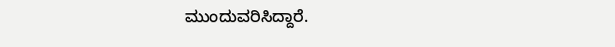ಮುಂದುವರಿಸಿದ್ದಾರೆ.